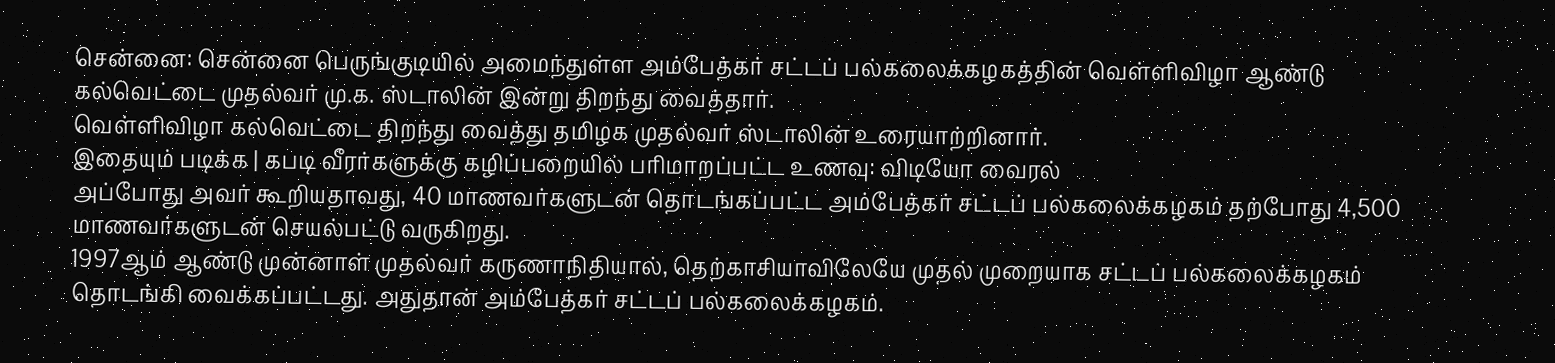சென்னை: சென்னை பெருங்குடியில் அமைந்துள்ள அம்பேத்கர் சட்டப் பல்கலைக்கழகத்தின் வெள்ளிவிழா ஆண்டு கல்வெட்டை முதல்வர் மு.க. ஸ்டாலின் இன்று திறந்து வைத்தார்.
வெள்ளிவிழா கல்வெட்டை திறந்து வைத்து தமிழக முதல்வர் ஸ்டாலின் உரையாற்றினார்.
இதையும் படிக்க | கபடி வீரர்களுக்கு கழிப்பறையில் பரிமாறப்பட்ட உணவு: விடியோ வைரல்
அப்போது அவர் கூறியதாவது, 40 மாணவர்களுடன் தொடங்கப்பட்ட அம்பேத்கர் சட்டப் பல்கலைக்கழகம் தற்போது 4,500 மாணவர்களுடன் செயல்பட்டு வருகிறது.
1997ஆம் ஆண்டு முன்னாள் முதல்வர் கருணாநிதியால், தெற்காசியாவிலேயே முதல் முறையாக சட்டப் பல்கலைக்கழகம் தொடங்கி வைக்கப்பட்டது. அதுதான் அம்பேத்கர் சட்டப் பல்கலைக்கழகம்.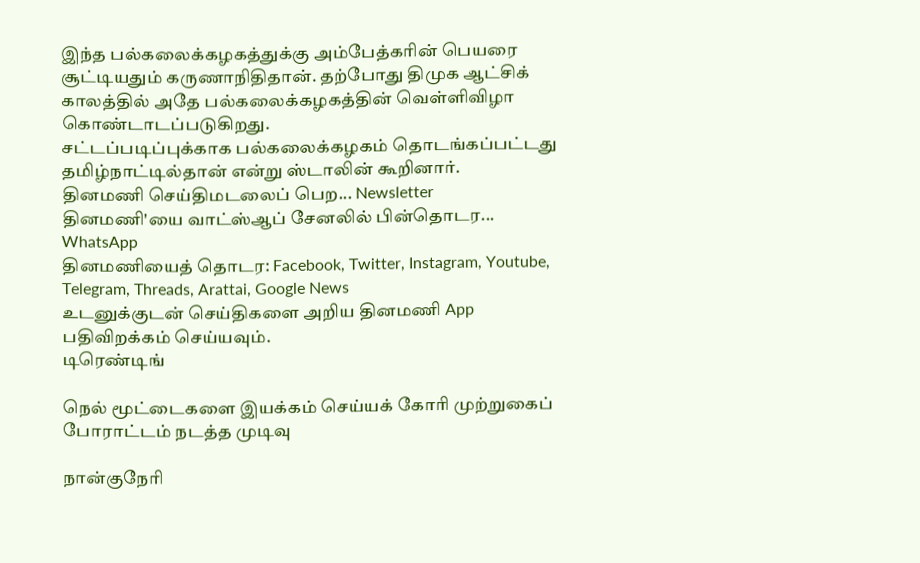இந்த பல்கலைக்கழகத்துக்கு அம்பேத்கரின் பெயரை சூட்டியதும் கருணாநிதிதான். தற்போது திமுக ஆட்சிக் காலத்தில் அதே பல்கலைக்கழகத்தின் வெள்ளிவிழா கொண்டாடப்படுகிறது.
சட்டப்படிப்புக்காக பல்கலைக்கழகம் தொடங்கப்பட்டது தமிழ்நாட்டில்தான் என்று ஸ்டாலின் கூறினார்.
தினமணி செய்திமடலைப் பெற... Newsletter
தினமணி'யை வாட்ஸ்ஆப் சேனலில் பின்தொடர... WhatsApp
தினமணியைத் தொடர: Facebook, Twitter, Instagram, Youtube, Telegram, Threads, Arattai, Google News
உடனுக்குடன் செய்திகளை அறிய தினமணி App பதிவிறக்கம் செய்யவும்.
டிரெண்டிங்

நெல் மூட்டைகளை இயக்கம் செய்யக் கோரி முற்றுகைப் போராட்டம் நடத்த முடிவு

நான்குநேரி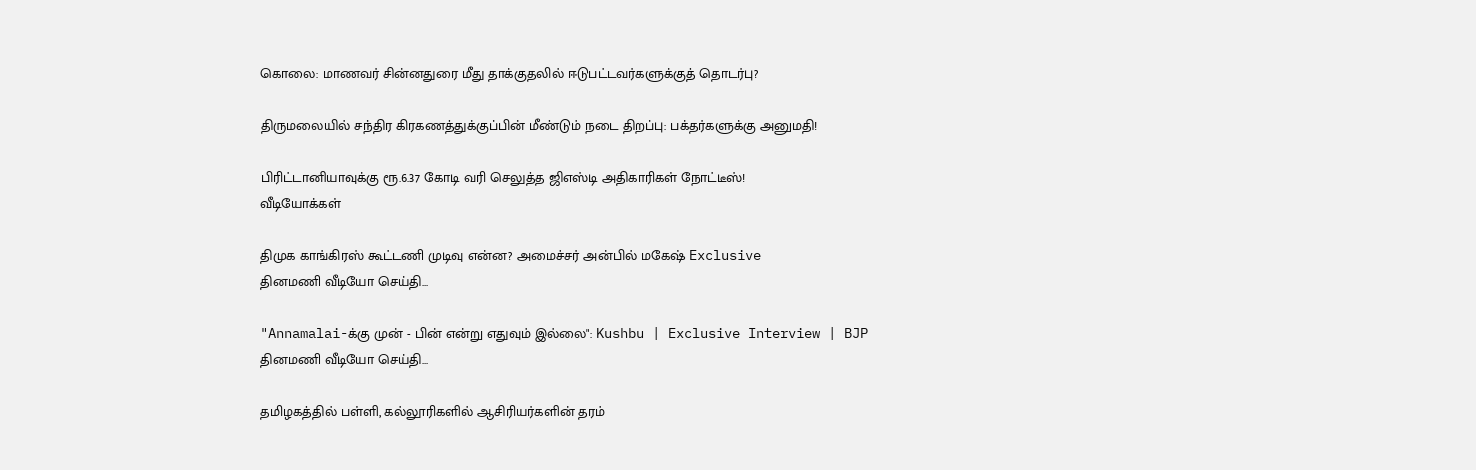கொலை: மாணவர் சின்னதுரை மீது தாக்குதலில் ஈடுபட்டவர்களுக்குத் தொடர்பு?

திருமலையில் சந்திர கிரகணத்துக்குப்பின் மீண்டும் நடை திறப்பு: பக்தர்களுக்கு அனுமதி!

பிரிட்டானியாவுக்கு ரூ.6.37 கோடி வரி செலுத்த ஜிஎஸ்டி அதிகாரிகள் நோட்டீஸ்!
வீடியோக்கள்

திமுக காங்கிரஸ் கூட்டணி முடிவு என்ன? அமைச்சர் அன்பில் மகேஷ் Exclusive
தினமணி வீடியோ செய்தி...

"Annamalai-க்கு முன் - பின் என்று எதுவும் இல்லை": Kushbu | Exclusive Interview | BJP
தினமணி வீடியோ செய்தி...

தமிழகத்தில் பள்ளி, கல்லூரிகளில் ஆசிரியர்களின் தரம்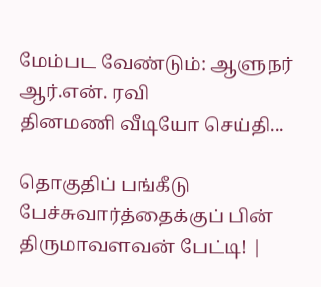மேம்பட வேண்டும்: ஆளுநர் ஆர்.என். ரவி
தினமணி வீடியோ செய்தி...

தொகுதிப் பங்கீடு பேச்சுவார்த்தைக்குப் பின் திருமாவளவன் பேட்டி! |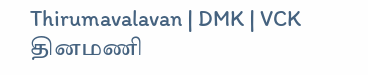Thirumavalavan | DMK | VCK
தினமணி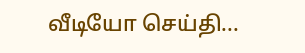வீடியோ செய்தி...